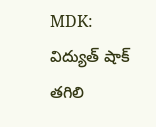MDK: విద్యుత్ షాక్ తగిలి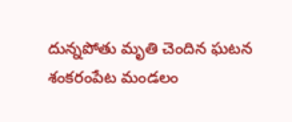దున్నపోతు మృతి చెందిన ఘటన శంకరంపేట మండలం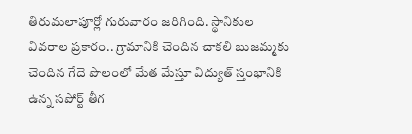తిరుమలాపూర్లో గురువారం జరిగింది. స్థానికుల వివరాల ప్రకారం.. గ్రామానికి చెందిన చాకలి బుజమ్మకు చెందిన గేదె పొలంలో మేత మేస్తూ విద్యుత్ స్తంభానికి ఉన్న సపోర్ట్ తీగ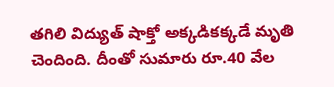తగిలి విద్యుత్ షాక్తో అక్కడికక్కడే మృతి చెందింది. దీంతో సుమారు రూ.40 వేల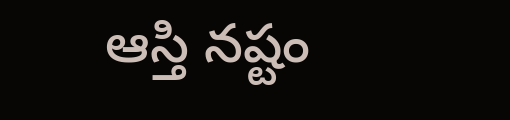ఆస్తి నష్టం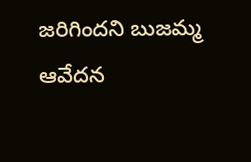జరిగిందని బుజమ్మ ఆవేదన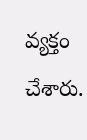వ్యక్తం చేశారు.